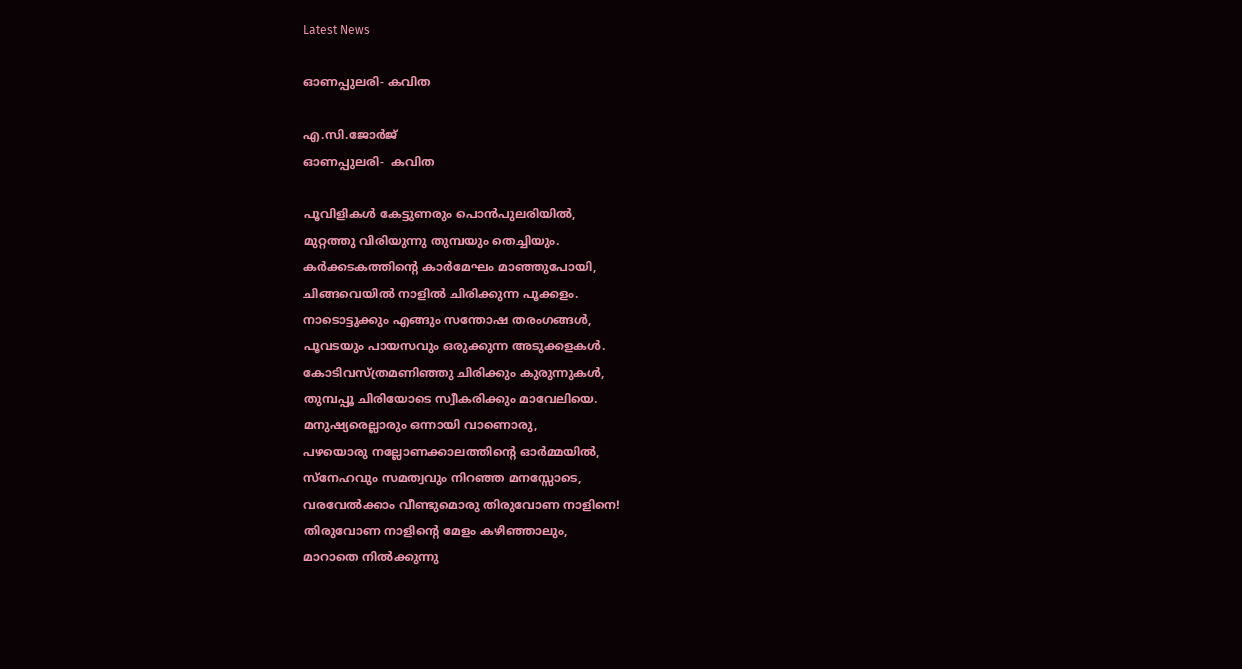Latest News

ഓണപ്പുലരി- കവിത

എ.സി.ജോര്‍ജ്
ഓണപ്പുലരി-  കവിത

പൂവിളികള്‍ കേട്ടുണരും പൊന്‍പുലരിയില്‍,
മുറ്റത്തു വിരിയുന്നു തുമ്പയും തെച്ചിയും.
കര്‍ക്കടകത്തിന്റെ കാര്‍മേഘം മാഞ്ഞുപോയി,
ചിങ്ങവെയില്‍ നാളില്‍ ചിരിക്കുന്ന പൂക്കളം.
നാടൊട്ടുക്കും എങ്ങും സന്തോഷ തരംഗങ്ങള്‍,
പൂവടയും പായസവും ഒരുക്കുന്ന അടുക്കളകള്‍.
കോടിവസ്ത്രമണിഞ്ഞു ചിരിക്കും കുരുന്നുകള്‍,
തുമ്പപ്പൂ ചിരിയോടെ സ്വീകരിക്കും മാവേലിയെ.
മനുഷ്യരെല്ലാരും ഒന്നായി വാണൊരു,
പഴയൊരു നല്ലോണക്കാലത്തിന്റെ ഓര്‍മ്മയില്‍,
സ്‌നേഹവും സമത്വവും നിറഞ്ഞ മനസ്സോടെ,
വരവേല്‍ക്കാം വീണ്ടുമൊരു തിരുവോണ നാളിനെ!
തിരുവോണ നാളിന്റെ മേളം കഴിഞ്ഞാലും,
മാറാതെ നില്‍ക്കുന്നു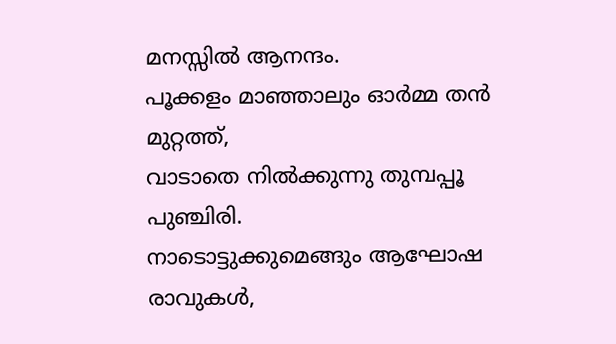മനസ്സില്‍ ആനന്ദം.
പൂക്കളം മാഞ്ഞാലും ഓര്‍മ്മ തന്‍ മുറ്റത്ത്,
വാടാതെ നില്‍ക്കുന്നു തുമ്പപ്പൂ പുഞ്ചിരി.
നാടൊട്ടുക്കുമെങ്ങും ആഘോഷ രാവുകള്‍,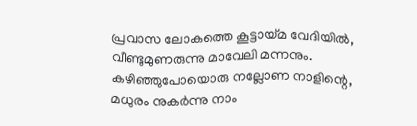പ്രവാസ ലോകത്തെ കൂട്ടായ്മ വേദിയില്‍,
വീണ്ടുമുണരുന്നു മാവേലി മന്നനും.
കഴിഞ്ഞുപോയൊരു നല്ലോണ നാളിന്റെ,
മധുരം നുകര്‍ന്നു നാം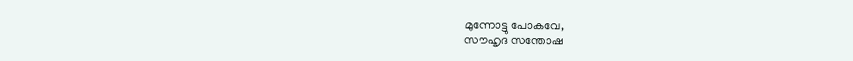മുന്നോട്ടു പോകവേ,
സൗഹൃദ സന്തോഷ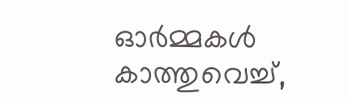ഓര്‍മ്മകള്‍ കാത്തുവെച്ച്,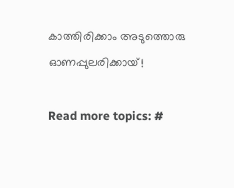കാത്തിരിക്കാം അടുത്തൊരു ഓണപ്പുലരിക്കായ്!

Read more topics: #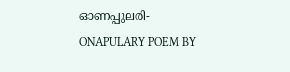ഓണപ്പുലരി-
ONAPULARY POEM BY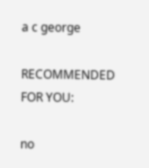a c george

RECOMMENDED FOR YOU:

no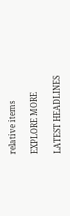relative items

EXPLORE MORE

LATEST HEADLINES